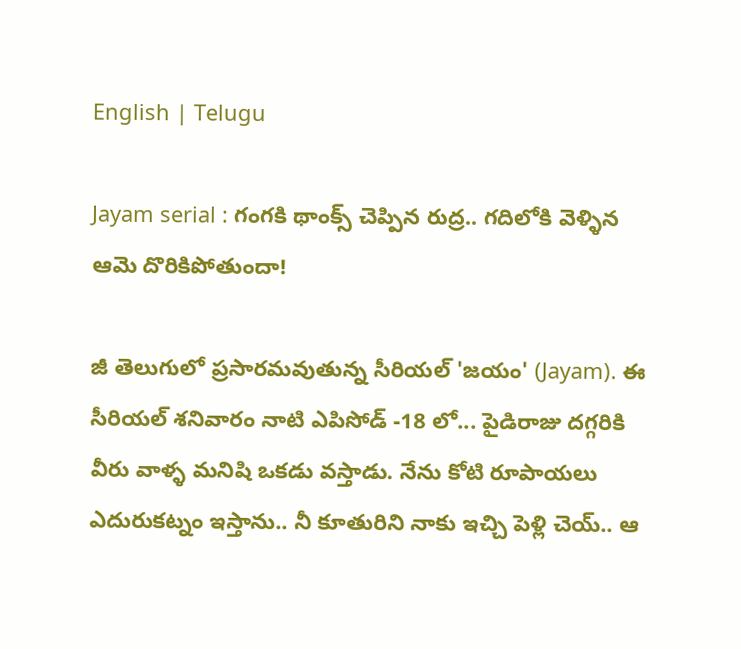English | Telugu

Jayam serial : గంగకి థాంక్స్ చెప్పిన రుద్ర.. గదిలోకి వెళ్ళిన ఆమె దొరికిపోతుందా!

జీ తెలుగులో ప్రసారమవుతున్న సీరియల్ 'జయం' (Jayam). ఈ సీరియల్ శనివారం నాటి ఎపిసోడ్ -18 లో... పైడిరాజు దగ్గరికి వీరు వాళ్ళ మనిషి ఒకడు వస్తాడు. నేను కోటి రూపాయలు ఎదురుకట్నం ఇస్తాను.. నీ కూతురిని నాకు ఇచ్చి పెళ్లి చెయ్.. ఆ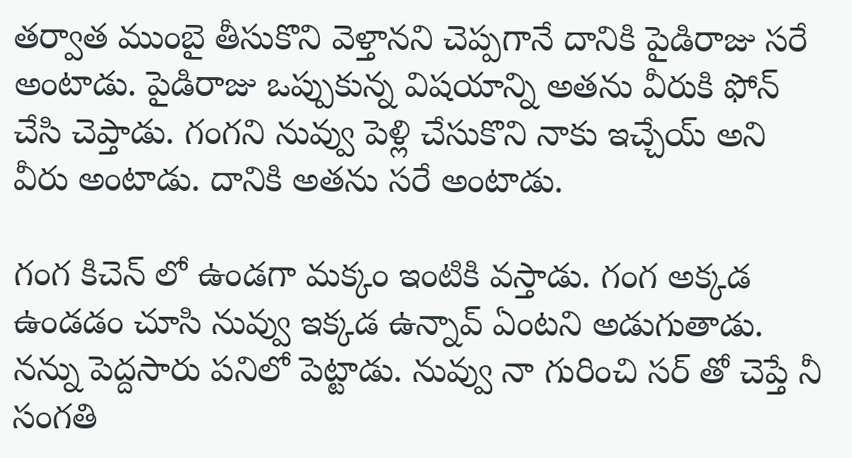తర్వాత ముంబై తీసుకొని వెళ్తానని చెప్పగానే దానికి పైడిరాజు సరే అంటాడు. పైడిరాజు ఒప్పుకున్న విషయాన్ని అతను వీరుకి ఫోన్ చేసి చెప్తాడు. గంగని నువ్వు పెళ్లి చేసుకొని నాకు ఇచ్చేయ్ అని వీరు అంటాడు. దానికి అతను సరే అంటాడు.

గంగ కిచెన్ లో ఉండగా మక్కం ఇంటికి వస్తాడు. గంగ అక్కడ ఉండడం చూసి నువ్వు ఇక్కడ ఉన్నావ్ ఏంటని అడుగుతాడు. నన్ను పెద్దసారు పనిలో పెట్టాడు. నువ్వు నా గురించి సర్ తో చెప్తే నీ సంగతి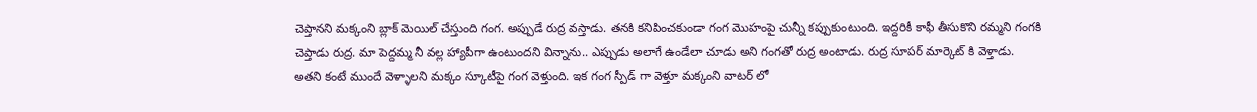చెప్తానని మక్కంని బ్లాక్ మెయిల్ చేస్తుంది గంగ‌. అప్పుడే రుద్ర వస్తాడు‌. తనకి కనిపించకుండా గంగ మొహంపై చున్నీ కప్పుకుంటుంది. ఇద్దరికీ కాఫీ తీసుకొని రమ్మని గంగకి చెప్తాడు రుద్ర. మా పెద్దమ్మ నీ వల్ల హ్యాపీగా ఉంటుందని విన్నాను.. ఎప్పుడు అలాగే ఉండేలా చూడు అని గంగతో రుద్ర అంటాడు. రుద్ర సూపర్ మార్కెట్ కి వెళ్తాడు. అతని కంటే ముందే వెళ్ళాలని మక్కం స్కూటీపై గంగ వెళ్తుంది. ఇక గంగ స్పీడ్ గా వెళ్తూ మక్కంని వాటర్ లో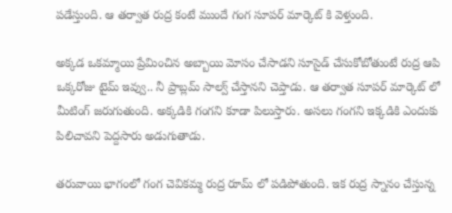పడేస్తుంది. ఆ తర్వాత రుద్ర కంటే ముందే గంగ సూపర్ మార్కెట్ కి వెళ్తుంది.

అక్కడ ఒకమ్మాయి ప్రేమించిన అబ్బాయి మోసం చేసాడని సూసైడ్ చేసుకోబోతుంటే రుద్ర ఆపి ఒక్కరోజు టైమ్ ఇవ్వు.. నీ ప్రాబ్లమ్ సాల్వ్ చేస్తానని చెప్తాడు. ఆ తర్వాత సూపర్ మార్కెట్ లో మీటింగ్ జరుగుతుంది. అక్కడికి గంగని కూడా పిలుస్తారు. అసలు గంగని ఇక్కడికి ఎందుకు పిలిచావని పెద్దసారు అడుగుతాడు.

తరువాయి భాగంలో గంగ చెవికమ్మ రుద్ర రూమ్ లో పడిపోతుంది. ఇక రుద్ర స్నానం చేస్తున్న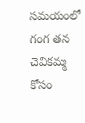సమయంలో గంగ తన చెవికమ్మ కోసం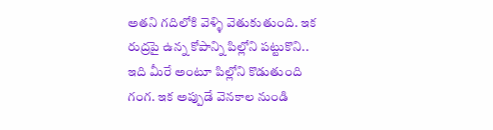అతని గదిలోకి వెళ్ళి వెతుకుతుంది. ఇక రుద్రపై ఉన్న కోపాన్ని పిల్లోని పట్టుకొని.. ఇది మీరే అంటూ పిల్లోని కొడుతుంది గంగ. ఇక అప్పుడే వెనకాల నుండి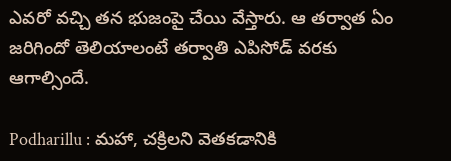ఎవరో వచ్చి తన భుజంపై చేయి వేస్తారు. ఆ తర్వాత ఏం జరిగిందో తెలియాలంటే తర్వాతి ఎపిసోడ్ వరకు ఆగాల్సిందే.

Podharillu : మహా, చక్రిలని వెతకడానికి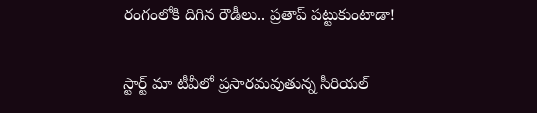రంగంలోకి దిగిన రౌడీలు.. ప్రతాప్ పట్టుకుంటాడా!

స్టార్ట్ మా టీవీలో ప్రసారమవుతున్న సీరియల్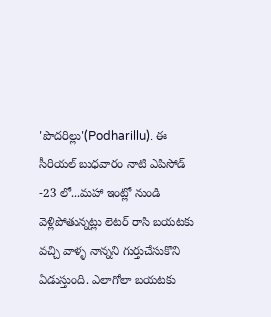'పొదరిల్లు'(Podharillu). ఈ సీరియల్ బుధవారం నాటి ఎపిసోడ్ -23 లో...మహా ఇంట్లో నుండి వెళ్లిపోతున్నట్లు లెటర్ రాసి బయటకు వచ్చి వాళ్ళ నాన్నని గుర్తుచేసుకొని ఏడుస్తుంది. ఎలాగోలా బయటకు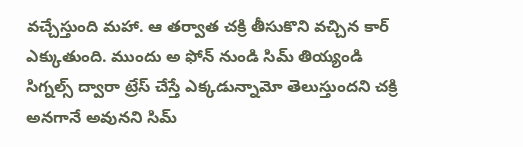వచ్చేస్తుంది మహా. ఆ తర్వాత చక్రి తీసుకొని వచ్చిన కార్ ఎక్కుతుంది. ముందు అ ఫోన్ నుండి సిమ్ తియ్యండి సిగ్నల్స్ ద్వారా ట్రేస్ చేస్తే ఎక్కడున్నామో తెలుస్తుందని చక్రి అనగానే అవునని సిమ్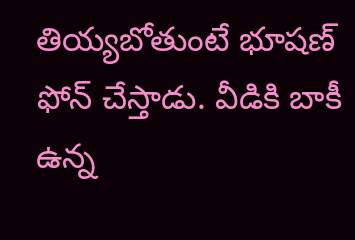తియ్యబోతుంటే భూషణ్ ఫోన్ చేస్తాడు. వీడికి బాకీ ఉన్న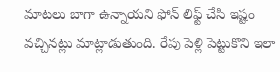మాటలు బాగా ఉన్నాయని ఫోన్ లిఫ్ట్ చేసి ఇష్టం వచ్చినట్లు మాట్లాడుతుంది. రేపు పెళ్లి పెట్టుకొని ఇలా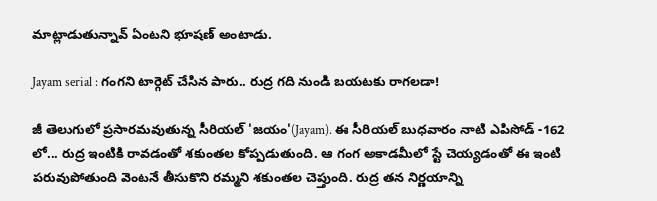మాట్లాడుతున్నావ్ ఏంటని భూషణ్ అంటాడు.

Jayam serial : గంగని టార్గెట్ చేసిన పారు.. రుద్ర గది నుండి బయటకు రాగలడా!

జీ తెలుగులో ప్రసారమవుతున్న సీరియల్ 'జయం'(Jayam). ఈ సీరియల్ బుధవారం నాటి ఎపిసోడ్ -162 లో... రుద్ర ఇంటికి రావడంతో శకుంతల కోప్పడుతుంది. ఆ గంగ అకాడమీలో స్టే చెయ్యడంతో ఈ ఇంటి పరువుపోతుంది వెంటనే తీసుకొని రమ్మని శకుంతల చెప్తుంది. రుద్ర తన నిర్ణయాన్ని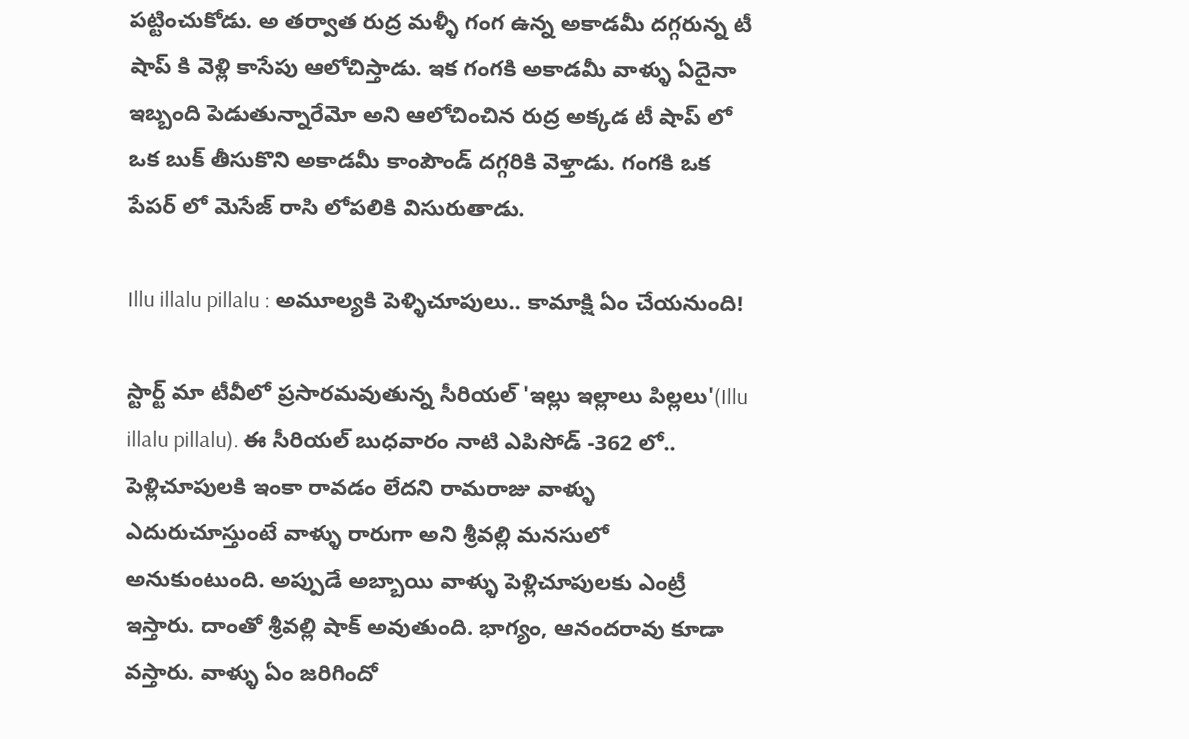పట్టించుకోడు. అ తర్వాత రుద్ర మళ్ళీ గంగ ఉన్న అకాడమీ దగ్గరున్న టీ షాప్ కి వెళ్లి కాసేపు ఆలోచిస్తాడు. ఇక గంగకి అకాడమీ వాళ్ళు ఏదైనా ఇబ్బంది పెడుతున్నారేమో అని ఆలోచించిన రుద్ర అక్కడ టీ షాప్ లో ఒక బుక్ తీసుకొని అకాడమీ కాంపౌండ్ దగ్గరికి వెళ్తాడు. గంగకి ఒక పేపర్ లో మెసేజ్ రాసి లోపలికి విసురుతాడు.

Illu illalu pillalu : అమూల్యకి పెళ్ళిచూపులు.. కామాక్షి ఏం చేయనుంది!

స్టార్ట్ మా టీవీలో ప్రసారమవుతున్న సీరియల్ 'ఇల్లు ఇల్లాలు పిల్లలు'(Illu illalu pillalu). ఈ సీరియల్ బుధవారం నాటి ఎపిసోడ్ -362 లో.. పెళ్లిచూపులకి ఇంకా రావడం లేదని రామరాజు వాళ్ళు ఎదురుచూస్తుంటే వాళ్ళు రారుగా అని శ్రీవల్లి మనసులో అనుకుంటుంది. అప్పుడే అబ్బాయి వాళ్ళు పెళ్లిచూపులకు ఎంట్రీ ఇస్తారు‌. దాంతో శ్రీవల్లి షాక్ అవుతుంది. భాగ్యం, ఆనందరావు కూడా వస్తారు. వాళ్ళు ఏం జరిగిందో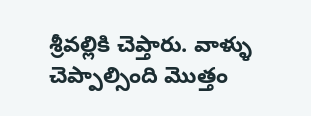శ్రీవల్లికి చెప్తారు. వాళ్ళు చెప్పాల్సింది మొత్తం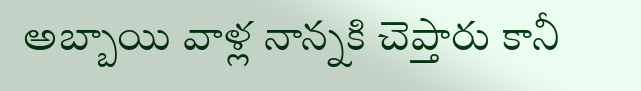అబ్బాయి వాళ్ల నాన్నకి చెప్తారు కానీ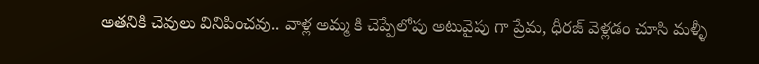అతనికి చెవులు వినిపించవు.. వాళ్ల అమ్మ కి చెప్పేలోపు అటువైపు గా ప్రేమ, ధీరజ్ వెళ్లడం చూసి మళ్ళీ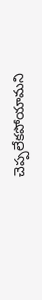చెప్పలేకపోయామని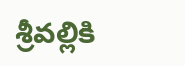శ్రీవల్లికి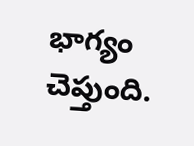భాగ్యం చెప్తుంది.